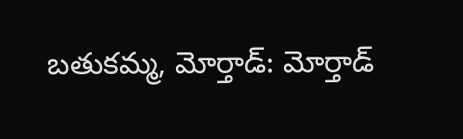బతుకమ్మ, మోర్తాడ్: మోర్తాడ్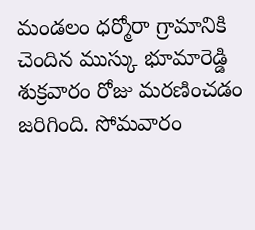మండలం ధర్మోరా గ్రామానికి చెందిన ముస్కు భూమారెడ్డి శుక్రవారం రోజు మరణించడం జరిగింది. సోమవారం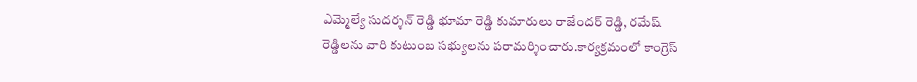ఎమ్మెల్యే సుదర్శన్ రెడ్డి భూమా రెడ్డి కుమారులు రాజేందర్ రెడ్డి, రమేష్ రెడ్డిలను వారి కుటుంబ సభ్యులను పరామర్శించారు.కార్యక్రమంలో కాంగ్రెస్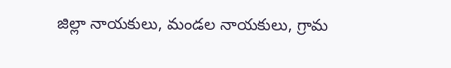జిల్లా నాయకులు, మండల నాయకులు, గ్రామ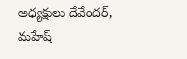అధ్యక్షులు దేవేందర్, మహేష్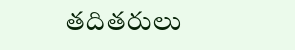తదితరులు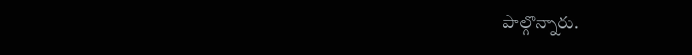పాల్గొన్నారు.